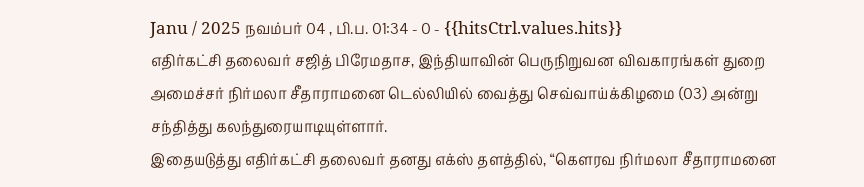Janu / 2025 நவம்பர் 04 , பி.ப. 01:34 - 0 - {{hitsCtrl.values.hits}}
எதிர்கட்சி தலைவர் சஜித் பிரேமதாச, இந்தியாவின் பெருநிறுவன விவகாரங்கள் துறை அமைச்சர் நிர்மலா சீதாராமனை டெல்லியில் வைத்து செவ்வாய்க்கிழமை (03) அன்று சந்தித்து கலந்துரையாடியுள்ளார்.
இதையடுத்து எதிர்கட்சி தலைவர் தனது எக்ஸ் தளத்தில், “கௌரவ நிர்மலா சீதாராமனை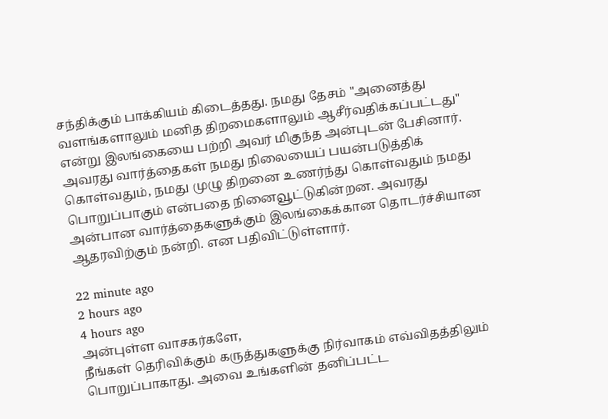சந்திக்கும் பாக்கியம் கிடைத்தது. நமது தேசம் "அனைத்து வளங்களாலும் மனித திறமைகளாலும் ஆசீர்வதிக்கப்பட்டது" என்று இலங்கையை பற்றி அவர் மிகுந்த அன்புடன் பேசினார். அவரது வார்த்தைகள் நமது நிலையைப் பயன்படுத்திக் கொள்வதும், நமது முழு திறனை உணர்ந்து கொள்வதும் நமது பொறுப்பாகும் என்பதை நினைவூட்டுகின்றன. அவரது அன்பான வார்த்தைகளுக்கும் இலங்கைக்கான தொடர்ச்சியான ஆதரவிற்கும் நன்றி. என பதிவிட்டுள்ளார்.

22 minute ago
2 hours ago
4 hours ago
அன்புள்ள வாசகர்களே,
நீங்கள் தெரிவிக்கும் கருத்துகளுக்கு நிர்வாகம் எவ்விதத்திலும் பொறுப்பாகாது. அவை உங்களின் தனிப்பட்ட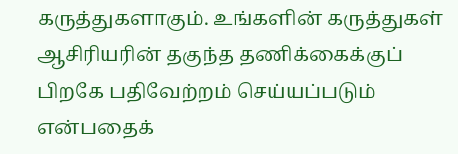கருத்துகளாகும். உங்களின் கருத்துகள் ஆசிரியரின் தகுந்த தணிக்கைக்குப் பிறகே பதிவேற்றம் செய்யப்படும் என்பதைக்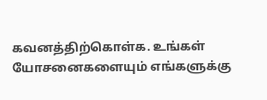கவனத்திற்கொள்க. உங்கள் யோசனைகளையும் எங்களுக்கு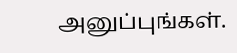அனுப்புங்கள்.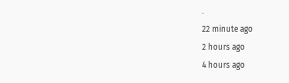.
22 minute ago
2 hours ago
4 hours ago